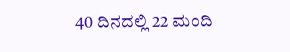40 ದಿನದಲ್ಲಿ 22 ಮಂದಿ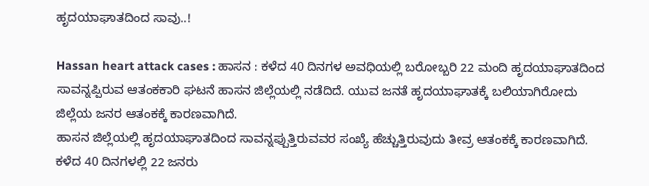ಹೃದಯಾಘಾತದಿಂದ ಸಾವು..!

Hassan heart attack cases : ಹಾಸನ : ಕಳೆದ 40 ದಿನಗಳ ಅವಧಿಯಲ್ಲಿ ಬರೋಬ್ಬರಿ 22 ಮಂದಿ ಹೃದಯಾಘಾತದಿಂದ ಸಾವನ್ನಪ್ಪಿರುವ ಆತಂಕಕಾರಿ ಘಟನೆ ಹಾಸನ ಜಿಲ್ಲೆಯಲ್ಲಿ ನಡೆದಿದೆ. ಯುವ ಜನತೆ ಹೃದಯಾಘಾತಕ್ಕೆ ಬಲಿಯಾಗಿರೋದು ಜಿಲ್ಲೆಯ ಜನರ ಆತಂಕಕ್ಕೆ ಕಾರಣವಾಗಿದೆ.
ಹಾಸನ ಜಿಲ್ಲೆಯಲ್ಲಿ ಹೃದಯಾಘಾತದಿಂದ ಸಾವನ್ನಪ್ಪುತ್ತಿರುವವರ ಸಂಖ್ಯೆ ಹೆಚ್ಚುತ್ತಿರುವುದು ತೀವ್ರ ಆತಂಕಕ್ಕೆ ಕಾರಣವಾಗಿದೆ. ಕಳೆದ 40 ದಿನಗಳಲ್ಲಿ 22 ಜನರು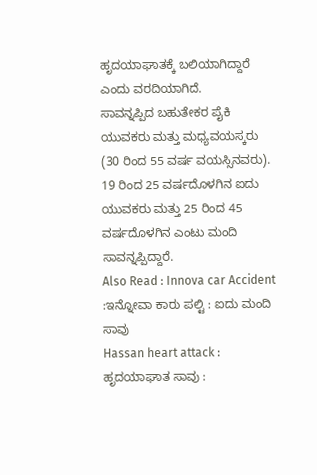ಹೃದಯಾಘಾತಕ್ಕೆ ಬಲಿಯಾಗಿದ್ದಾರೆ ಎಂದು ವರದಿಯಾಗಿದೆ.
ಸಾವನ್ನಪ್ಪಿದ ಬಹುತೇಕರ ಪೈಕಿ ಯುವಕರು ಮತ್ತು ಮಧ್ಯವಯಸ್ಕರು (30 ರಿಂದ 55 ವರ್ಷ ವಯಸ್ಸಿನವರು). 19 ರಿಂದ 25 ವರ್ಷದೊಳಗಿನ ಐದು ಯುವಕರು ಮತ್ತು 25 ರಿಂದ 45 ವರ್ಷದೊಳಗಿನ ಎಂಟು ಮಂದಿ ಸಾವನ್ನಪ್ಪಿದ್ದಾರೆ.
Also Read : Innova car Accident :ಇನ್ನೋವಾ ಕಾರು ಪಲ್ಟಿ : ಐದು ಮಂದಿ ಸಾವು
Hassan heart attack : ಹೃದಯಾಘಾತ ಸಾವು :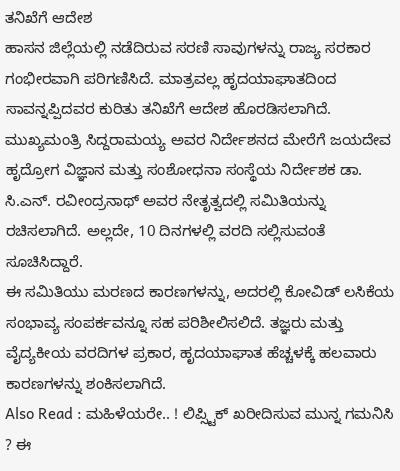ತನಿಖೆಗೆ ಆದೇಶ
ಹಾಸನ ಜಿಲ್ಲೆಯಲ್ಲಿ ನಡೆದಿರುವ ಸರಣಿ ಸಾವುಗಳನ್ನು ರಾಜ್ಯ ಸರಕಾರ ಗಂಭೀರವಾಗಿ ಪರಿಗಣಿಸಿದೆ. ಮಾತ್ರವಲ್ಲ ಹೃದಯಾಘಾತದಿಂದ ಸಾವನ್ನಪ್ಪಿದವರ ಕುರಿತು ತನಿಖೆಗೆ ಆದೇಶ ಹೊರಡಿಸಲಾಗಿದೆ.
ಮುಖ್ಯಮಂತ್ರಿ ಸಿದ್ದರಾಮಯ್ಯ ಅವರ ನಿರ್ದೇಶನದ ಮೇರೆಗೆ ಜಯದೇವ ಹೃದ್ರೋಗ ವಿಜ್ಞಾನ ಮತ್ತು ಸಂಶೋಧನಾ ಸಂಸ್ಥೆಯ ನಿರ್ದೇಶಕ ಡಾ. ಸಿ.ಎನ್. ರವೀಂದ್ರನಾಥ್ ಅವರ ನೇತೃತ್ವದಲ್ಲಿ ಸಮಿತಿಯನ್ನು ರಚಿಸಲಾಗಿದೆ. ಅಲ್ಲದೇ, 10 ದಿನಗಳಲ್ಲಿ ವರದಿ ಸಲ್ಲಿಸುವಂತೆ ಸೂಚಿಸಿದ್ದಾರೆ.
ಈ ಸಮಿತಿಯು ಮರಣದ ಕಾರಣಗಳನ್ನು, ಅದರಲ್ಲಿ ಕೋವಿಡ್ ಲಸಿಕೆಯ ಸಂಭಾವ್ಯ ಸಂಪರ್ಕವನ್ನೂ ಸಹ ಪರಿಶೀಲಿಸಲಿದೆ. ತಜ್ಞರು ಮತ್ತು ವೈದ್ಯಕೀಯ ವರದಿಗಳ ಪ್ರಕಾರ, ಹೃದಯಾಘಾತ ಹೆಚ್ಚಳಕ್ಕೆ ಹಲವಾರು ಕಾರಣಗಳನ್ನು ಶಂಕಿಸಲಾಗಿದೆ.
Also Read : ಮಹಿಳೆಯರೇ.. ! ಲಿಪ್ಸ್ಟಿಕ್ ಖರೀದಿಸುವ ಮುನ್ನ ಗಮನಿಸಿ ? ಈ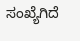ಸಂಖ್ಯೆಗಿದೆ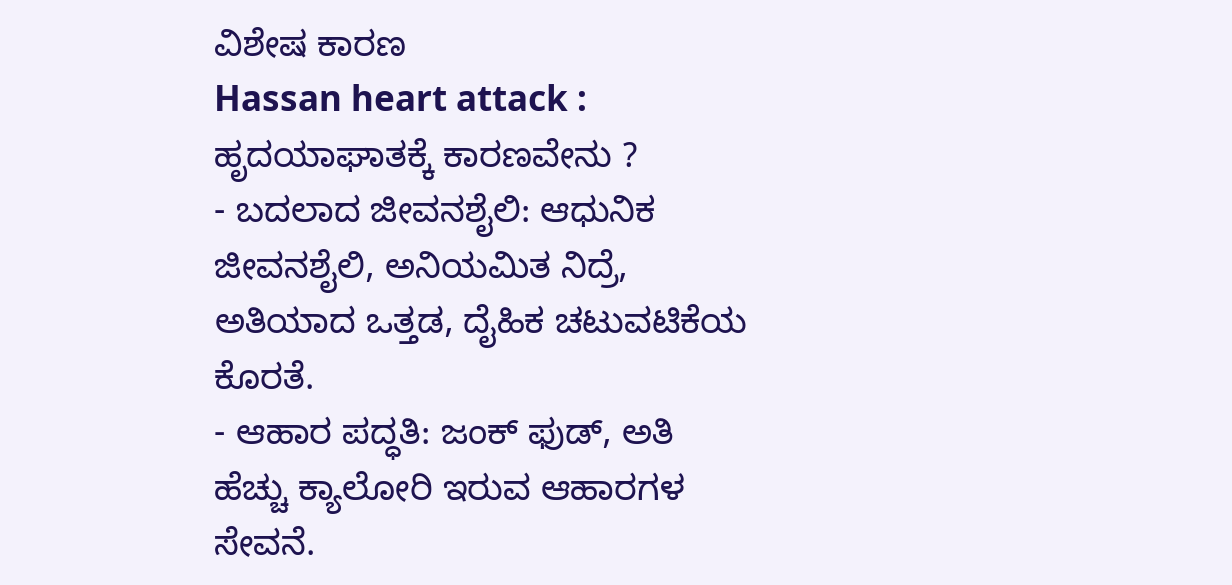ವಿಶೇಷ ಕಾರಣ
Hassan heart attack : ಹೃದಯಾಘಾತಕ್ಕೆ ಕಾರಣವೇನು ?
- ಬದಲಾದ ಜೀವನಶೈಲಿ: ಆಧುನಿಕ ಜೀವನಶೈಲಿ, ಅನಿಯಮಿತ ನಿದ್ರೆ, ಅತಿಯಾದ ಒತ್ತಡ, ದೈಹಿಕ ಚಟುವಟಿಕೆಯ ಕೊರತೆ.
- ಆಹಾರ ಪದ್ಧತಿ: ಜಂಕ್ ಫುಡ್, ಅತಿ ಹೆಚ್ಚು ಕ್ಯಾಲೋರಿ ಇರುವ ಆಹಾರಗಳ ಸೇವನೆ.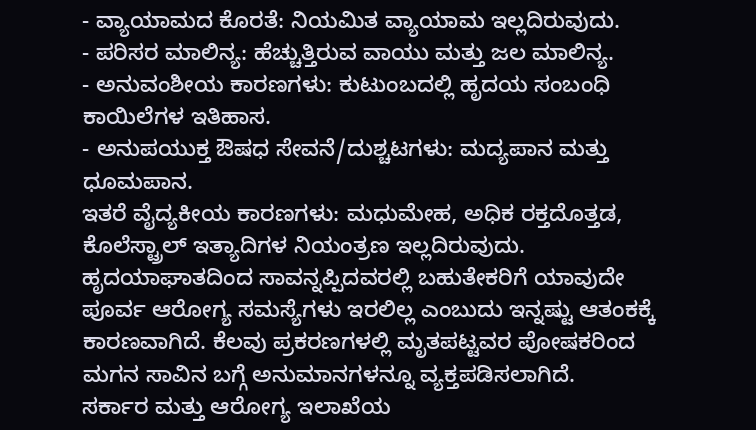- ವ್ಯಾಯಾಮದ ಕೊರತೆ: ನಿಯಮಿತ ವ್ಯಾಯಾಮ ಇಲ್ಲದಿರುವುದು.
- ಪರಿಸರ ಮಾಲಿನ್ಯ: ಹೆಚ್ಚುತ್ತಿರುವ ವಾಯು ಮತ್ತು ಜಲ ಮಾಲಿನ್ಯ.
- ಅನುವಂಶೀಯ ಕಾರಣಗಳು: ಕುಟುಂಬದಲ್ಲಿ ಹೃದಯ ಸಂಬಂಧಿ ಕಾಯಿಲೆಗಳ ಇತಿಹಾಸ.
- ಅನುಪಯುಕ್ತ ಔಷಧ ಸೇವನೆ/ದುಶ್ಚಟಗಳು: ಮದ್ಯಪಾನ ಮತ್ತು ಧೂಮಪಾನ.
ಇತರೆ ವೈದ್ಯಕೀಯ ಕಾರಣಗಳು: ಮಧುಮೇಹ, ಅಧಿಕ ರಕ್ತದೊತ್ತಡ, ಕೊಲೆಸ್ಟ್ರಾಲ್ ಇತ್ಯಾದಿಗಳ ನಿಯಂತ್ರಣ ಇಲ್ಲದಿರುವುದು.
ಹೃದಯಾಘಾತದಿಂದ ಸಾವನ್ನಪ್ಪಿದವರಲ್ಲಿ ಬಹುತೇಕರಿಗೆ ಯಾವುದೇ ಪೂರ್ವ ಆರೋಗ್ಯ ಸಮಸ್ಯೆಗಳು ಇರಲಿಲ್ಲ ಎಂಬುದು ಇನ್ನಷ್ಟು ಆತಂಕಕ್ಕೆ ಕಾರಣವಾಗಿದೆ. ಕೆಲವು ಪ್ರಕರಣಗಳಲ್ಲಿ ಮೃತಪಟ್ಟವರ ಪೋಷಕರಿಂದ ಮಗನ ಸಾವಿನ ಬಗ್ಗೆ ಅನುಮಾನಗಳನ್ನೂ ವ್ಯಕ್ತಪಡಿಸಲಾಗಿದೆ.
ಸರ್ಕಾರ ಮತ್ತು ಆರೋಗ್ಯ ಇಲಾಖೆಯ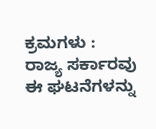ಕ್ರಮಗಳು :
ರಾಜ್ಯ ಸರ್ಕಾರವು ಈ ಘಟನೆಗಳನ್ನು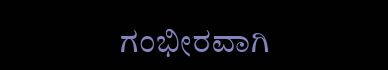ಗಂಭೀರವಾಗಿ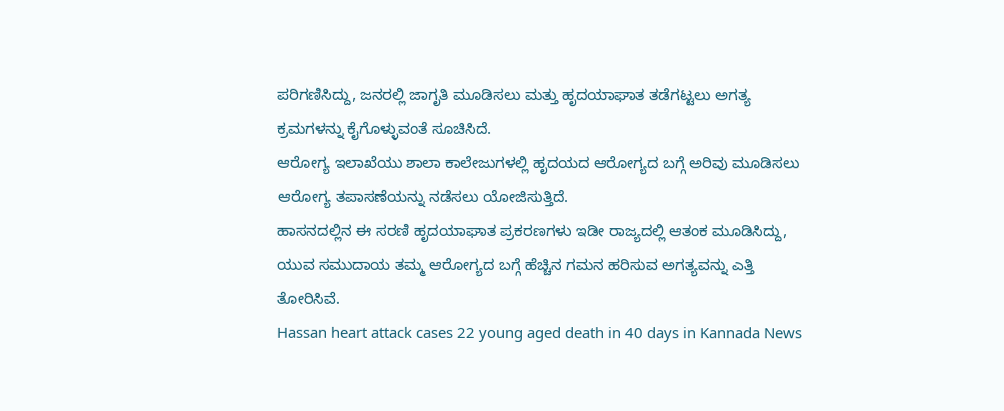ಪರಿಗಣಿಸಿದ್ದು, ಜನರಲ್ಲಿ ಜಾಗೃತಿ ಮೂಡಿಸಲು ಮತ್ತು ಹೃದಯಾಘಾತ ತಡೆಗಟ್ಟಲು ಅಗತ್ಯ ಕ್ರಮಗಳನ್ನು ಕೈಗೊಳ್ಳುವಂತೆ ಸೂಚಿಸಿದೆ.
ಆರೋಗ್ಯ ಇಲಾಖೆಯು ಶಾಲಾ ಕಾಲೇಜುಗಳಲ್ಲಿ ಹೃದಯದ ಆರೋಗ್ಯದ ಬಗ್ಗೆ ಅರಿವು ಮೂಡಿಸಲು ಆರೋಗ್ಯ ತಪಾಸಣೆಯನ್ನು ನಡೆಸಲು ಯೋಜಿಸುತ್ತಿದೆ.
ಹಾಸನದಲ್ಲಿನ ಈ ಸರಣಿ ಹೃದಯಾಘಾತ ಪ್ರಕರಣಗಳು ಇಡೀ ರಾಜ್ಯದಲ್ಲಿ ಆತಂಕ ಮೂಡಿಸಿದ್ದು, ಯುವ ಸಮುದಾಯ ತಮ್ಮ ಆರೋಗ್ಯದ ಬಗ್ಗೆ ಹೆಚ್ಚಿನ ಗಮನ ಹರಿಸುವ ಅಗತ್ಯವನ್ನು ಎತ್ತಿ ತೋರಿಸಿವೆ.
Hassan heart attack cases 22 young aged death in 40 days in Kannada News